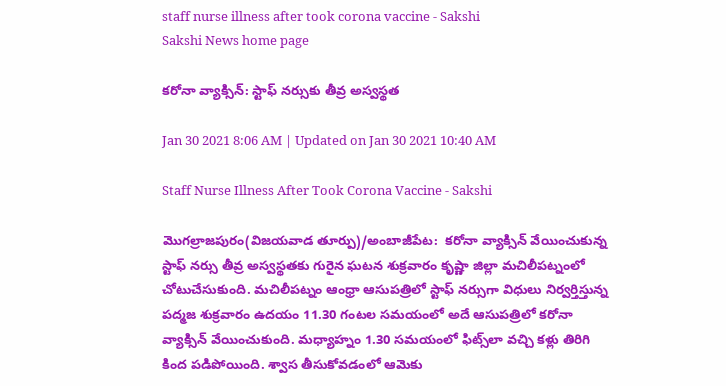staff nurse illness after took corona vaccine - Sakshi
Sakshi News home page

కరోనా వ్యాక్సిన్‌: స్టాఫ్‌ నర్సుకు తీవ్ర అస్వస్థత

Jan 30 2021 8:06 AM | Updated on Jan 30 2021 10:40 AM

Staff Nurse Illness After Took Corona Vaccine - Sakshi

మొగల్రాజపురం(విజయవాడ తూర్పు)/అంబాజీపేట:  కరోనా వ్యాక్సిన్‌ వేయించుకున్న స్టాఫ్‌ నర్సు తీవ్ర అస్వస్థతకు గురైన ఘటన శుక్రవారం కృష్ణా జిల్లా మచిలీపట్నంలో చోటుచేసుకుంది. మచిలీపట్నం ఆంధ్రా ఆసుపత్రిలో స్టాఫ్‌ నర్సుగా విధులు నిర్వర్తిస్తున్న పద్మజ శుక్రవారం ఉదయం 11.30 గంటల సమయంలో అదే ఆసుపత్రిలో కరోనా వ్యాక్సిన్‌ వేయించుకుంది. మధ్యాహ్నం 1.30 సమయంలో ఫిట్స్‌లా వచ్చి కళ్లు తిరిగి కింద పడిపోయింది. శ్వాస తీసుకోవడంలో ఆమెకు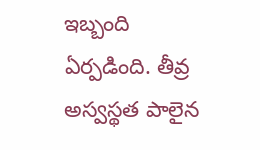ఇబ్బంది ఏర్పడింది. తీవ్ర అస్వస్థత పాలైన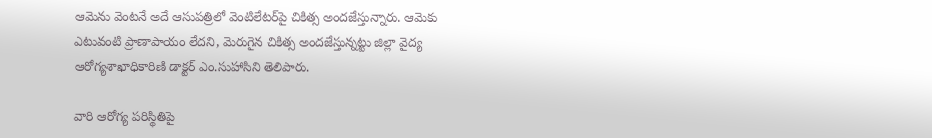ఆమెను వెంటనే అదే ఆసుపత్రిలో వెంటిలేటర్‌పై చికిత్స అందజేస్తున్నారు. ఆమెకు ఎటువంటి ప్రాణాపాయం లేదని, మెరుగైన చికిత్స అందజేస్తున్నట్టు జిల్లా వైద్య ఆరోగ్యశాఖాధికారిణి డాక్టర్‌ ఎం.సుహాసిని తెలిపారు.

వారి ఆరోగ్య పరిస్థితిపై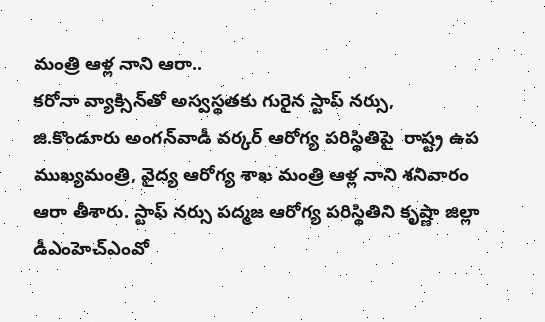మంత్రి ఆళ్ల నాని ఆరా..
కరోనా వ్యాక్సిన్‌తో అస్వస్థతకు గురైన స్టాప్ నర్సు, జి.కొండూరు అంగన్‌వాడీ వర్కర్‌ ఆరోగ్య పరిస్థితిపై  రాష్ట్ర ఉప ముఖ్యమంత్రి, వైద్య ఆరోగ్య శాఖ మంత్రి ఆళ్ల నాని శనివారం ఆరా తీశారు. స్టాఫ్‌ నర్సు పద్మజ ఆరోగ్య పరిస్థితిని కృష్ణా జిల్లా డీఎంహెచ్‌ఎంవో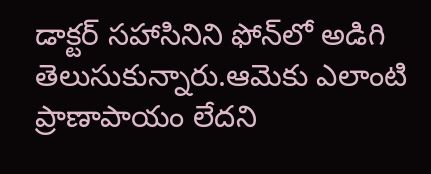డాక్టర్ ‌సహాసినిని ఫోన్‌లో అడిగి తెలుసుకున్నారు.ఆమెకు ఎలాంటి ప్రాణాపాయం లేదని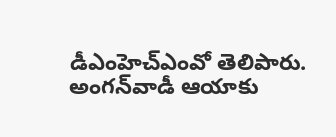డీఎంహెచ్‌ఎంవో తెలిపారు. అంగన్‌వాడీ ఆయాకు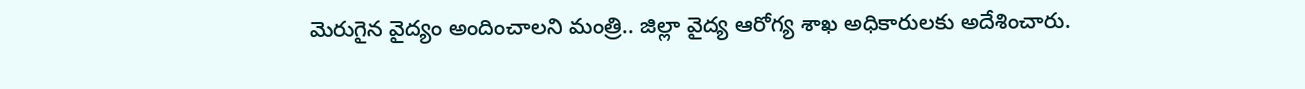మెరుగైన వైద్యం అందించాలని మంత్రి.. జిల్లా వైద్య ఆరోగ్య శాఖ అధికారులకు అదేశించారు.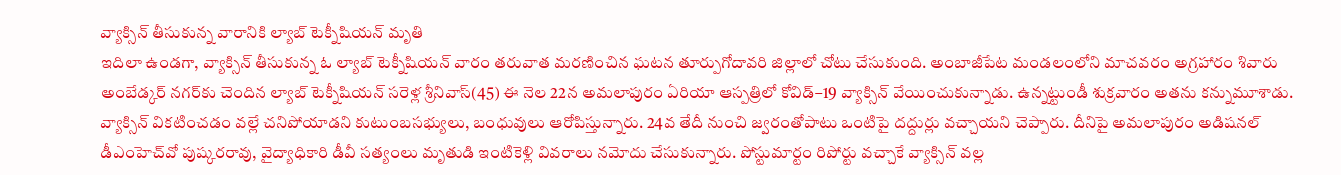వ్యాక్సిన్‌ తీసుకున్న వారానికి ల్యాబ్‌ టెక్నీషియన్‌ మృతి
ఇదిలా ఉండగా, వ్యాక్సిన్‌ తీసుకున్న ఓ ల్యాబ్‌ టెక్నీషియన్‌ వారం తరువాత మరణించిన ఘటన తూర్పుగోదావరి జిల్లాలో చోటు చేసుకుంది. అంబాజీపేట మండలంలోని మాచవరం అగ్రహారం శివారు అంబేడ్కర్‌ నగర్‌కు చెందిన ల్యాబ్‌ టెక్నీషియన్‌ సరెళ్ల శ్రీనివాస్‌(45) ఈ నెల 22న అమలాపురం ఏరియా ఆస్పత్రిలో కోవిడ్‌–19 వ్యాక్సిన్‌ వేయించుకున్నాడు. ఉన్నట్టుండీ శుక్రవారం అతను కన్నుమూశాడు. వ్యాక్సిన్‌ వికటించడం వల్లే చనిపోయాడని కుటుంబసభ్యులు, బంధువులు ఆరోపిస్తున్నారు. 24వ తేదీ నుంచి జ్వరంతోపాటు ఒంటిపై దద్దుర్లు వచ్చాయని చెప్పారు. దీనిపై అమలాపురం అడిషనల్‌ డీఎంహెచ్‌వో పుష్కరరావు, వైద్యాధికారి డీవీ సత్యంలు మృతుడి ఇంటికెళ్లి వివరాలు నమోదు చేసుకున్నారు. పోస్టుమార్టం రిపోర్టు వచ్చాకే వ్యాక్సిన్‌ వల్ల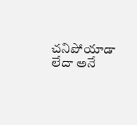చనిపోయాడా లేదా అనే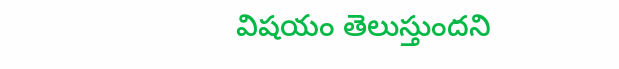విషయం తెలుస్తుందని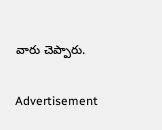వారు చెప్పారు.

Advertisement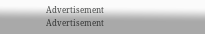Advertisement
Advertisement